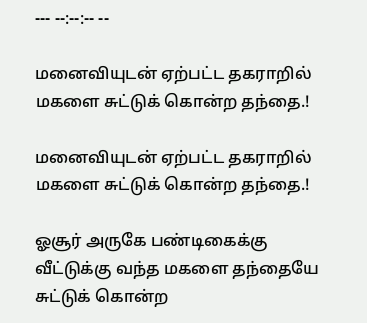--- --:--:-- --

மனைவியுடன் ஏற்பட்ட தகராறில் மகளை சுட்டுக் கொன்ற தந்தை.!

மனைவியுடன் ஏற்பட்ட தகராறில் மகளை சுட்டுக் கொன்ற தந்தை.!

ஓசூர் அருகே பண்டிகைக்கு வீட்டுக்கு வந்த மகளை தந்தையே சுட்டுக் கொன்ற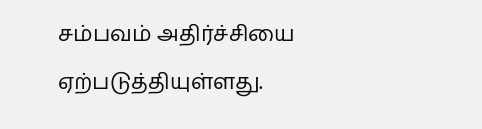சம்பவம் அதிர்ச்சியை ஏற்படுத்தியுள்ளது.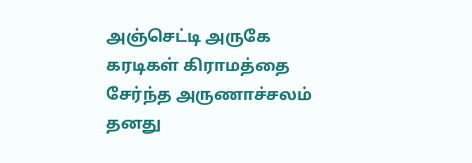அஞ்செட்டி அருகே கரடிகள் கிராமத்தை சேர்ந்த அருணாச்சலம் தனது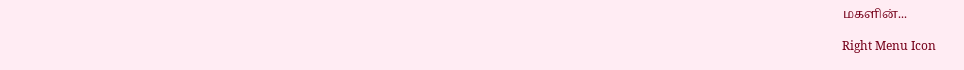மகளின்...

Right Menu Icon